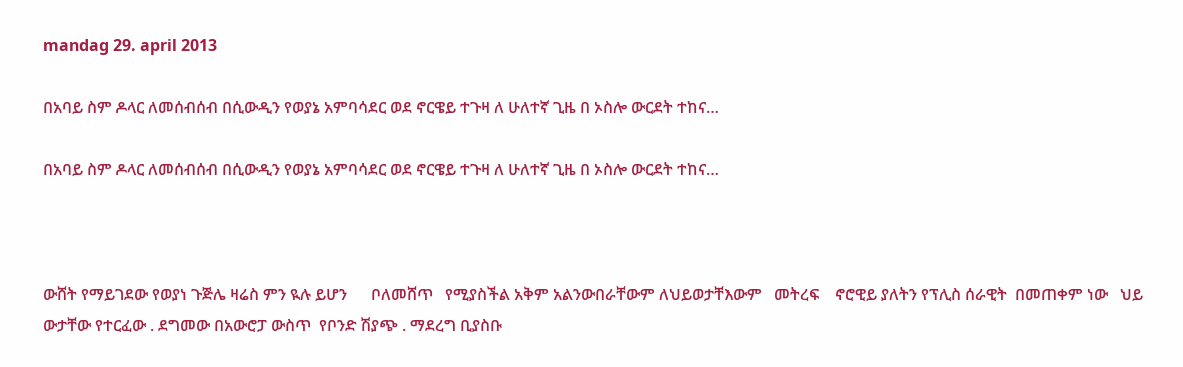mandag 29. april 2013

በአባይ ስም ዶላር ለመሰብሰብ በሲውዲን የወያኔ አምባሳደር ወደ ኖርዌይ ተጉዛ ለ ሁለተኛ ጊዜ በ ኦስሎ ውርደት ተከና…

በአባይ ስም ዶላር ለመሰብሰብ በሲውዲን የወያኔ አምባሳደር ወደ ኖርዌይ ተጉዛ ለ ሁለተኛ ጊዜ በ ኦስሎ ውርደት ተከና…



ውሸት የማይገደው የወያነ ጉጅሌ ዛሬስ ምን ዪሉ ይሆን      ቦለመሸጥ   የሚያስችል አቅም አልንውበራቸውም ለህይወታቸእውም   መትረፍ    ኖሮዊይ ያለትን የፕሊስ ሰራዊት  በመጠቀም ነው   ህይ ውታቸው የተርፈው . ደግመው በአውሮፓ ውስጥ  የቦንድ ሽያጭ . ማደረግ ቢያስቡ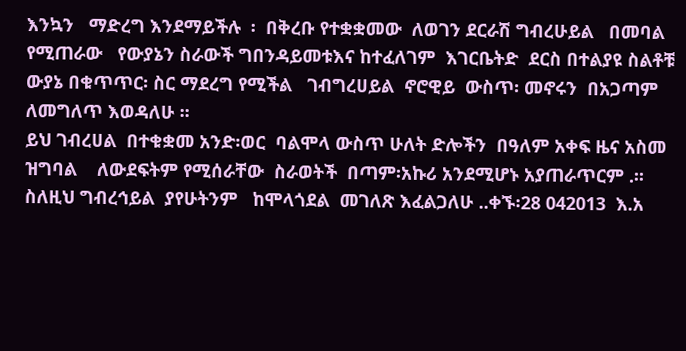እንኳን   ማድረግ እንደማይችሉ  ፡  በቅረቡ የተቋቋመው  ለወገን ደርራሽ ግብረሁይል   በመባል የሚጠራው   የውያኔን ስራውች ግበንዳይመቱእና ከተፈለገም  እገርቤትድ  ደርስ በተልያዩ ስልቶቹ  ውያኔ በቁጥጥር፡ ስር ማደረግ የሚችል   ገብግረሀይል  ኖሮዊይ  ውስጥ፡ መኖሩን  በአጋጣም  ለመግለጥ እወዳለሁ ፡፡
ይህ ገብረሀል  በተቁቋመ አንድ፡ወር  ባልሞላ ውስጥ ሁለት ድሎችን  በዓለም አቀፍ ዜና አስመ ዝግባል    ለውደፍትም የሚሰራቸው  ስራወትች  በጣም፡አኩሪ አንደሚሆኑ አያጠራጥርም .፡፡
ስለዚህ ግብረኅይል  ያየሁትንም   ከሞላጎደል  መገለጽ እፈልጋለሁ ..ቀኙ፡28 042013  እ.አ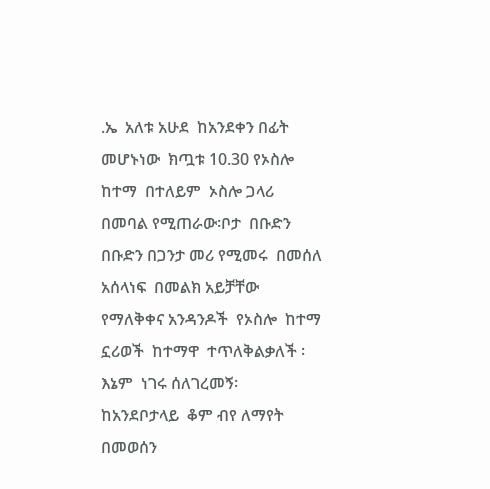.ኤ  አለቱ አሁደ  ከአንደቀን በፊት  መሆኑነው  ክጧቱ 10.30 የኦስሎ  ከተማ  በተለይም  ኦስሎ ጋላሪ በመባል የሚጠራው፡ቦታ  በቡድን  በቡድን በጋንታ መሪ የሚመሩ  በመሰለ   አሰላነፍ  በመልክ አይቻቸው የማለቅቀና አንዳንዶች  የኦስሎ  ከተማ  ኗሪወች  ከተማዋ  ተጥለቅልቃለች ፡እኔም  ነገሩ ሰለገረመኝ፡  ከአንደቦታላይ  ቆም ብየ ለማየት   በመወሰን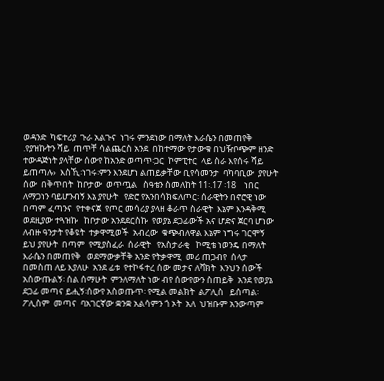ወዳንድ  ካፍተሪያ  ጉራ አልጉና  ነገሩ ምንደነው በማለት እራሴን በመጠየቅ .የያዝኩትን ሻይ  ጠጥቸ ሳልጨርስ አንደ  በከተማው የታውቁ በህዥቦጭም ዘንድ ተውዳጅነት ያላቸው ሰውየ ከአንድ ወጣጥ፡ጋር  ኮምፒተር  ላይ ስራ እየሰሩ ሻይ ይጠጣሉ›  እስኺ፡ነገሩ፡ምን እንደሆነ ልጠይቃቸው ቢየሳመንታ  ባካባቢው  ያየሁት  ሰው  በቅጥበት  ከቦታው  ወጥጧል   ስዓቴን ስመለከት 11፡.17 ፡18    ነበር  ለማጋነን ባይሆንብኝ እኔ ያየሁት   የድሮ የአንበሳክፍለጦር፡ ሰራዊትን በኖሮዊ ነው  በጣም ፈጣንና  የተቀናጀ  የጦር መሳሪያ ያላዘ ቆራጥ ስራዊት  እኔም እንዳቅሚ   ወደዚያው ተጓዝኩ   ከቦታው አንደደርስኩ  የወያኔ ደጋፊውች አና ሆድና ጀርባ ሆነው ለብዙ ዓንታት የቆዩት  ተቃዋሚወች  አብረው  ቁጭብለዋል እኔም ነግሩ ገርሞኝ   ይህ ያየሁት  በጣም  የሚያስፈራ  ሰራዊት   የአስታራቂ   ኮሚቴ ነወንዴ በማለት   እራሴን በመጠየቅ   ወደማውቃቸቅ አንድ የትቃዋሚ  መሪ ጠጋብየ  ሰላታ  በመስጠ ለይ እያለሁ  አንደ ፊቱ  የተኮፋተረ ሰው መታና ለቫክት  እንህን ሰውች አሰውጡልኝ፡ ሰል ሰማሁት  ምንለማለት ነው ብየ ሰውየውን ስጠይቅ  አንደ የወያኔ ደጋፊ መጣና ይሒኝ፡ሰውየ አስወጡጥ፡ የሚል መልክት  ልፖሊስ   ይሰጣል፡ ፖሊስም  መጣና  ባአገርኛው ቋንቋ አልሳምን ጎ ኦት  አለ  ህዝቡም አንውጣም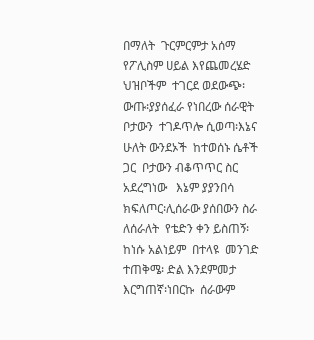በማለት  ጉርምርምታ አሰማ  የፖሊስም ሀይል እየጨመረሄድ  ህዝቦችም  ተገርደ ወደውጭ፡ ውጡ፡ያያሰፈራ የነበረው ሰራዊት  ቦታውን  ተገዶጥሎ ሲወጣ፡እኔና ሁለት ውንደኦች  ከተወሰኑ ሴቶች ጋር  ቦታውን ብቆጥጥር ስር አደረግነው   እኔም ያያንበሳ  ክፍለጦር፡ሊሰራው ያሰበውን ስራ ለሰራለት  የቴድን ቀን ይስጠኝ፡ ከነሱ አልነይም  በተላዩ  መንገድ  ተጠቅሜ፡ ድል እንደምመታ  እርግጠኛ፡ነበርኩ  ሰራውም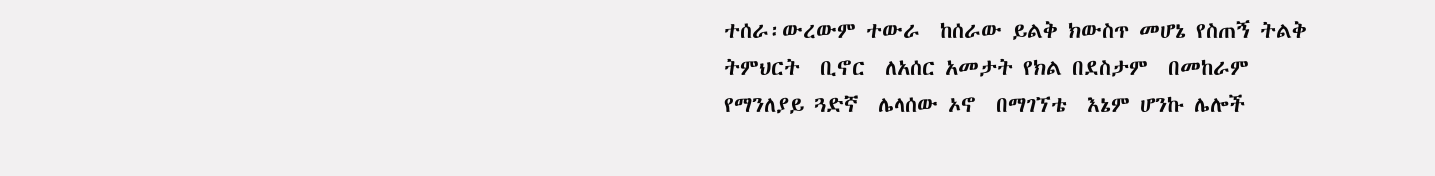ተሰራ፡ውረውም ተውራ  ከሰራው ይልቅ ክውስጥ መሆኔ የስጠኝ ትልቅ ትምህርት  ቢኖር  ለአሰር አመታት የክል በደስታም  በመከራም  የማንለያይ ጓድኛ  ሌላሰው ኦኖ  በማገኘቴ  እኔም ሆንኩ ሌሎች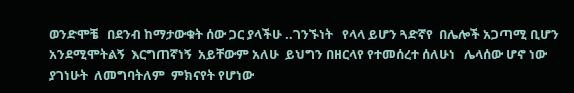ወንድሞቼ   በደንብ ከማታውቁት ሰው ጋር ያላችሁ ..ገንኙነት   የላላ ይሆን ጓድኛየ  በሌሎች አጋጣሚ ቢሆን አንደሚሞትልኝ  እርግጠኛነኝ  አይቸውም አለሁ  ይህግን በዘርላየ የተመሰረተ ሰለሁነ   ሌላሰው ሆኖ ነው ያገነሁት  ለመግባትለም  ምክናየት የሆነው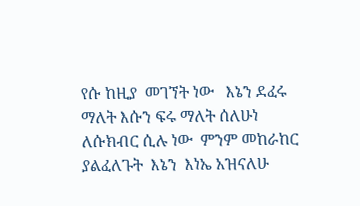የሱ ከዚያ  መገኘት ነው   እኔን ደፈሩ ማለት እሱን ፍሩ ማለት ሰለሁነ ለሱክብር ሲሉ ነው  ምንም መከራከር ያልፈለጉት  እኔን  እነኤ አዝናለሁ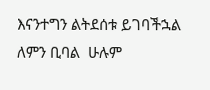እናንተግን ልትደሰቱ ይገባችኋል  ለምን ቢባል  ሁሉም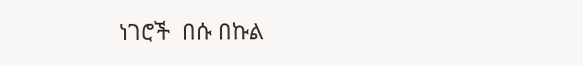ነገሮች  በሱ በኩል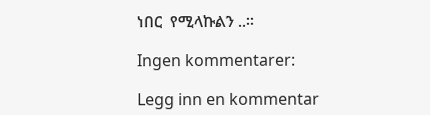ነበር  የሚላኩልን ..፡፡

Ingen kommentarer:

Legg inn en kommentar